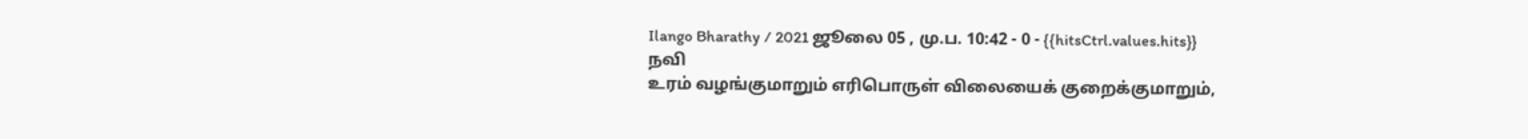Ilango Bharathy / 2021 ஜூலை 05 , மு.ப. 10:42 - 0 - {{hitsCtrl.values.hits}}
நவி
உரம் வழங்குமாறும் எரிபொருள் விலையைக் குறைக்குமாறும்,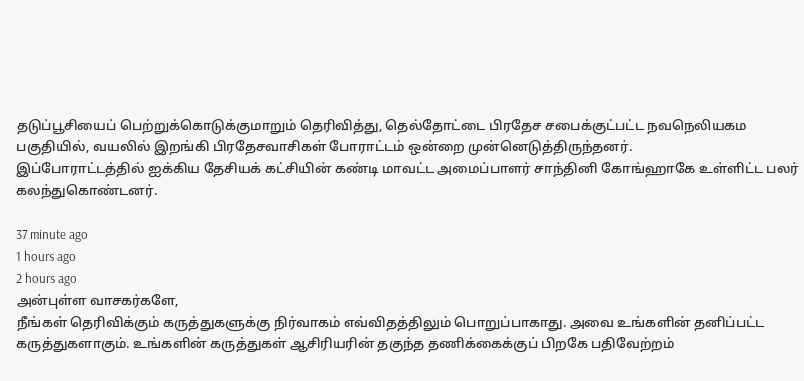தடுப்பூசியைப் பெற்றுக்கொடுக்குமாறும் தெரிவித்து, தெல்தோட்டை பிரதேச சபைக்குட்பட்ட நவநெலியகம பகுதியில், வயலில் இறங்கி பிரதேசவாசிகள் போராட்டம் ஒன்றை முன்னெடுத்திருந்தனர்.
இப்போராட்டத்தில் ஐக்கிய தேசியக் கட்சியின் கண்டி மாவட்ட அமைப்பாளர் சாந்தினி கோங்ஹாகே உள்ளிட்ட பலர் கலந்துகொண்டனர்.

37 minute ago
1 hours ago
2 hours ago
அன்புள்ள வாசகர்களே,
நீங்கள் தெரிவிக்கும் கருத்துகளுக்கு நிர்வாகம் எவ்விதத்திலும் பொறுப்பாகாது. அவை உங்களின் தனிப்பட்ட கருத்துகளாகும். உங்களின் கருத்துகள் ஆசிரியரின் தகுந்த தணிக்கைக்குப் பிறகே பதிவேற்றம்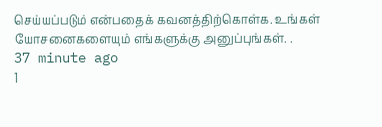செய்யப்படும் என்பதைக் கவனத்திற்கொள்க. உங்கள் யோசனைகளையும் எங்களுக்கு அனுப்புங்கள். .
37 minute ago
1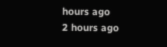hours ago
2 hours ago